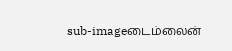sub-imageடைம்லைன்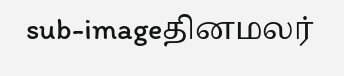sub-imageதினமலர்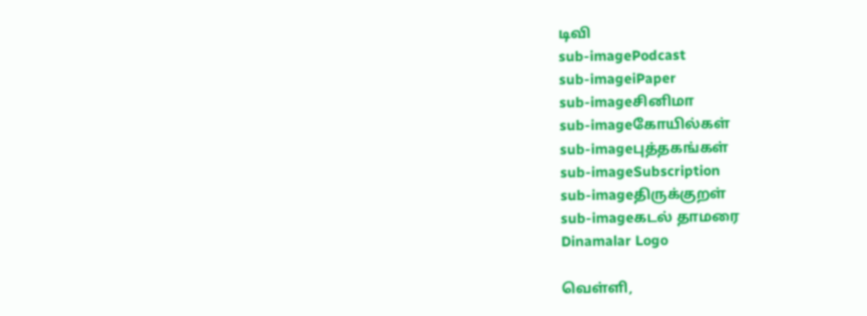டிவி
sub-imagePodcast
sub-imageiPaper
sub-imageசினிமா
sub-imageகோயில்கள்
sub-imageபுத்தகங்கள்
sub-imageSubscription
sub-imageதிருக்குறள்
sub-imageகடல் தாமரை
Dinamalar Logo

வெள்ளி,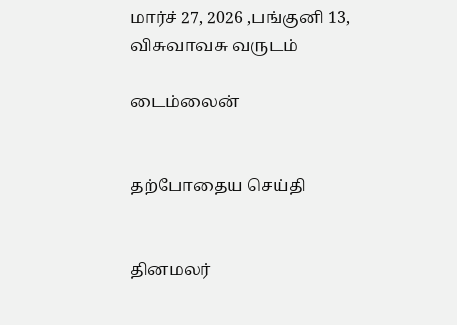மார்ச் 27, 2026 ,பங்குனி 13, விசுவாவசு வருடம்

டைம்லைன்


தற்போதைய செய்தி


தினமலர்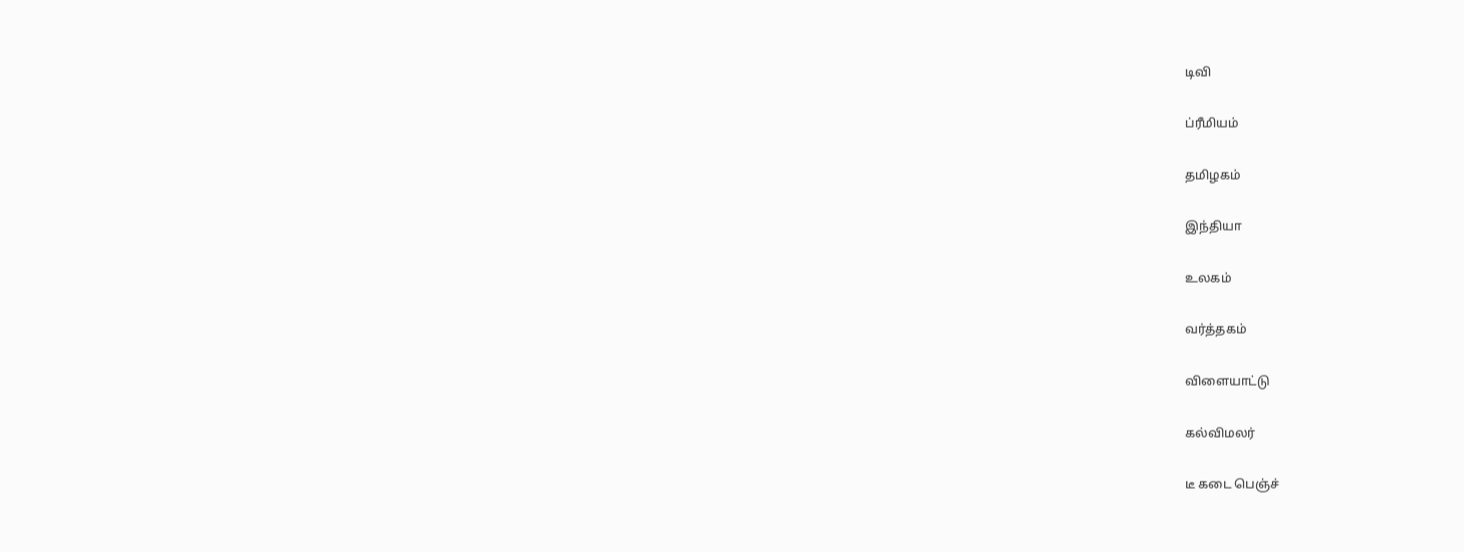டிவி


ப்ரீமியம்


தமிழகம்


இந்தியா


உலகம்


வர்த்தகம்


விளையாட்டு


கல்விமலர்


டீ கடை பெஞ்ச்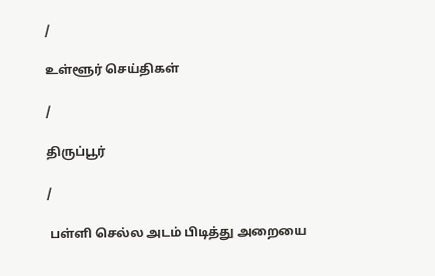/

உள்ளூர் செய்திகள்

/

திருப்பூர்

/

 பள்ளி செல்ல அடம் பிடித்து அறையை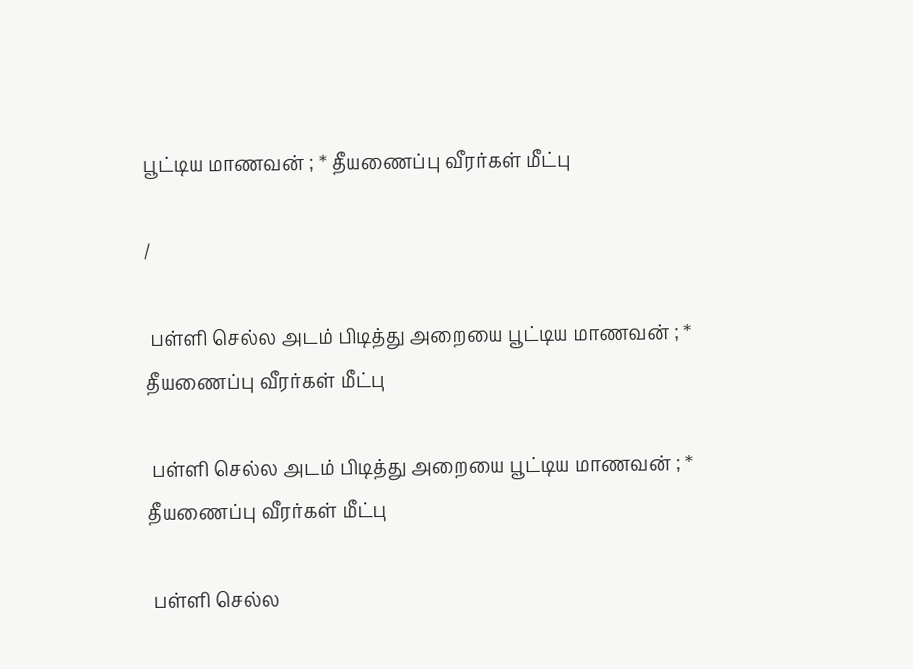பூட்டிய மாணவன் ; * தீயணைப்பு வீரர்கள் மீட்பு

/

 பள்ளி செல்ல அடம் பிடித்து அறையை பூட்டிய மாணவன் ; * தீயணைப்பு வீரர்கள் மீட்பு

 பள்ளி செல்ல அடம் பிடித்து அறையை பூட்டிய மாணவன் ; * தீயணைப்பு வீரர்கள் மீட்பு

 பள்ளி செல்ல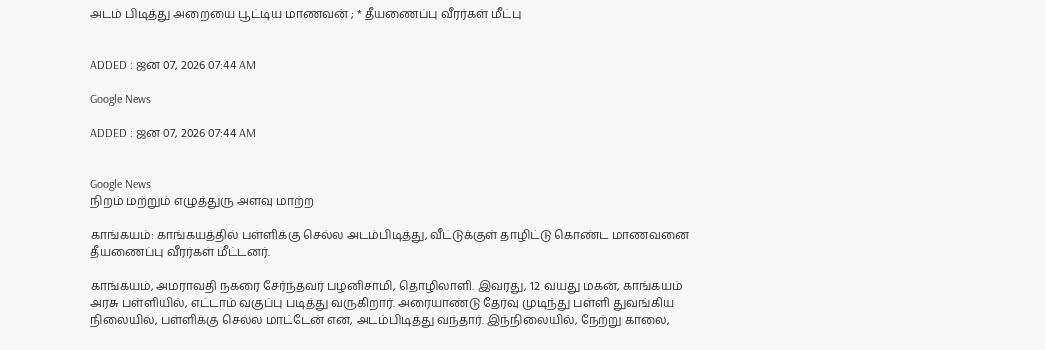அடம் பிடித்து அறையை பூட்டிய மாணவன் ; * தீயணைப்பு வீரர்கள் மீட்பு


ADDED : ஜன 07, 2026 07:44 AM

Google News

ADDED : ஜன 07, 2026 07:44 AM


Google News
நிறம் மற்றும் எழுத்துரு அளவு மாற்ற

காங்கயம்: காங்கயத்தில் பள்ளிக்கு செல்ல அடம்பிடித்து, வீட்டுக்குள் தாழிட்டு கொண்ட மாணவனை தீயணைப்பு வீரர்கள் மீட்டனர்.

காங்கயம், அமராவதி நகரை சேர்ந்தவர் பழனிசாமி, தொழிலாளி. இவரது, 12 வயது மகன், காங்கயம் அரசு பள்ளியில், எட்டாம் வகுப்பு படித்து வருகிறார். அரையாண்டு தேர்வு முடிந்து பள்ளி துவங்கிய நிலையில், பள்ளிக்கு செல்ல மாட்டேன் என, அடம்பிடித்து வந்தார். இந்நிலையில், நேற்று காலை,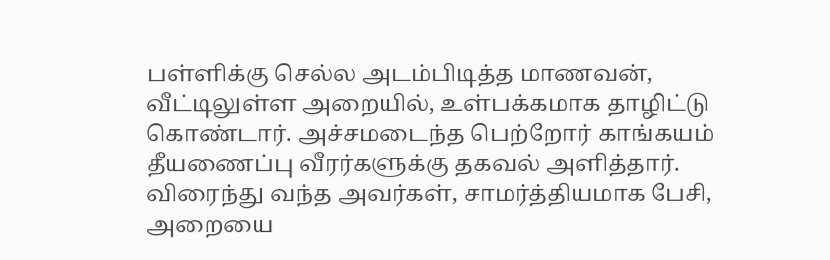பள்ளிக்கு செல்ல அடம்பிடித்த மாணவன், வீட்டிலுள்ள அறையில், உள்பக்கமாக தாழிட்டு கொண்டார். அச்சமடைந்த பெற்றோர் காங்கயம் தீயணைப்பு வீரர்களுக்கு தகவல் அளித்தார். விரைந்து வந்த அவர்கள், சாமர்த்தியமாக பேசி, அறையை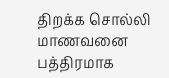திறக்க சொல்லி மாணவனை பத்திரமாக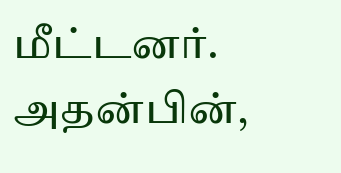மீட்டனர். அதன்பின்,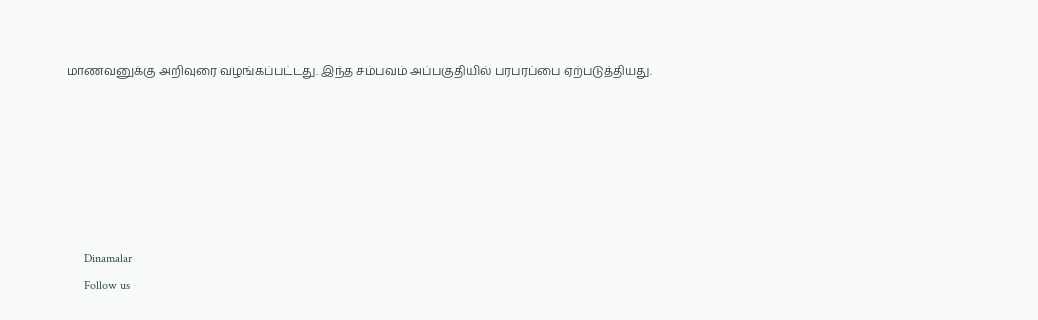மாணவனுக்கு அறிவுரை வழங்கப்பட்டது. இந்த சம்பவம் அப்பகுதியில் பரபரப்பை ஏற்படுத்தியது.






      Dinamalar
      Follow us